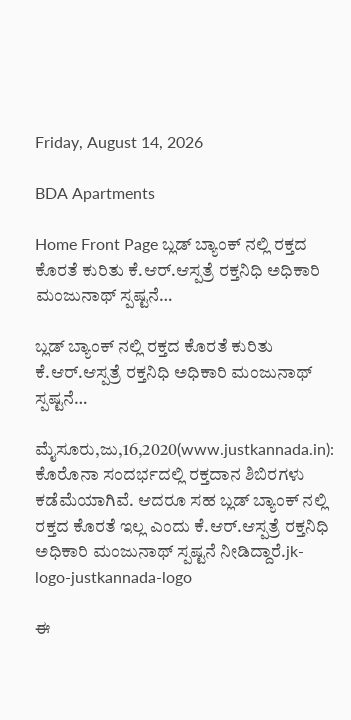Friday, August 14, 2026

BDA Apartments

Home Front Page ಬ್ಲಡ್ ಬ್ಯಾಂಕ್ ನಲ್ಲಿ ರಕ್ತದ ಕೊರತೆ ಕುರಿತು ಕೆ.ಆರ್.ಆಸ್ಪತ್ರೆ ರಕ್ತನಿಧಿ ಅಧಿಕಾರಿ ಮಂಜುನಾಥ್ ಸ್ಪಷ್ಟನೆ…

ಬ್ಲಡ್ ಬ್ಯಾಂಕ್ ನಲ್ಲಿ ರಕ್ತದ ಕೊರತೆ ಕುರಿತು ಕೆ.ಆರ್.ಆಸ್ಪತ್ರೆ ರಕ್ತನಿಧಿ ಅಧಿಕಾರಿ ಮಂಜುನಾಥ್ ಸ್ಪಷ್ಟನೆ…

ಮೈಸೂರು,ಜು,16,2020(www.justkannada.in): ಕೊರೊನಾ ಸಂದರ್ಭದಲ್ಲಿ ರಕ್ತದಾನ ಶಿಬಿರಗಳು ಕಡೆಮೆಯಾಗಿವೆ. ಆದರೂ ಸಹ ಬ್ಲಡ್ ಬ್ಯಾಂಕ್ ನಲ್ಲಿ ರಕ್ತದ ಕೊರತೆ ಇಲ್ಲ ಎಂದು ಕೆ.ಆರ್.ಆಸ್ಪತ್ರೆ ರಕ್ತನಿಧಿ ಅಧಿಕಾರಿ ಮಂಜುನಾಥ್ ಸ್ಪಷ್ಟನೆ ನೀಡಿದ್ದಾರೆ.jk-logo-justkannada-logo

ಈ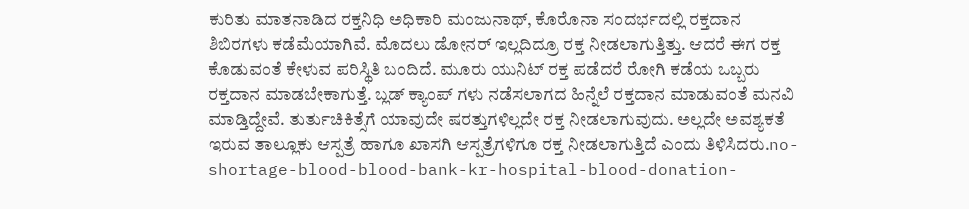ಕುರಿತು ಮಾತನಾಡಿದ ರಕ್ತನಿಧಿ ಅಧಿಕಾರಿ ಮಂಜುನಾಥ್, ಕೊರೊನಾ ಸಂದರ್ಭದಲ್ಲಿ ರಕ್ತದಾನ ಶಿಬಿರಗಳು ಕಡೆಮೆಯಾಗಿವೆ. ಮೊದಲು ಡೋನರ್ ಇಲ್ಲದಿದ್ರೂ ರಕ್ತ ನೀಡಲಾಗುತ್ತಿತ್ತು. ಆದರೆ ಈಗ ರಕ್ತ ಕೊಡುವಂತೆ ಕೇಳುವ ಪರಿಸ್ಥಿತಿ ಬಂದಿದೆ. ಮೂರು ಯುನಿಟ್ ರಕ್ತ ಪಡೆದರೆ ರೋಗಿ ಕಡೆಯ ಒಬ್ಬರು ರಕ್ತದಾನ ಮಾಡಬೇಕಾಗುತ್ತೆ. ಬ್ಲಡ್ ಕ್ಯಾಂಪ್ ಗಳು ನಡೆಸಲಾಗದ ಹಿನ್ನೆಲೆ ರಕ್ತದಾನ ಮಾಡುವಂತೆ ಮನವಿ ಮಾಡ್ತಿದ್ದೇವೆ. ತುರ್ತುಚಿಕಿತ್ಸೆಗೆ ಯಾವುದೇ ಷರತ್ತುಗಳಿಲ್ಲದೇ ರಕ್ತ ನೀಡಲಾಗುವುದು‌. ಅಲ್ಲದೇ ಅವಶ್ಯಕತೆ ಇರುವ ತಾಲ್ಲೂಕು ಆಸ್ಪತ್ರೆ ಹಾಗೂ ಖಾಸಗಿ ಆಸ್ಪತ್ರೆಗಳಿಗೂ ರಕ್ತ ನೀಡಲಾಗುತ್ತಿದೆ ಎಂದು ತಿಳಿಸಿದರು.no-shortage-blood-blood-bank-kr-hospital-blood-donation-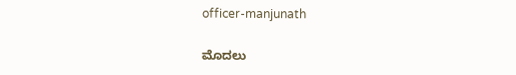officer-manjunath

ಮೊದಲು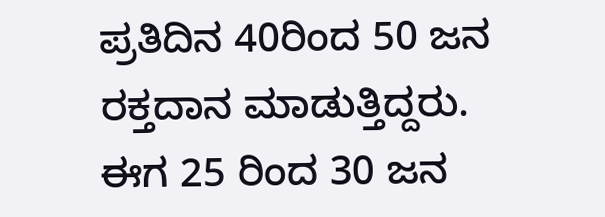ಪ್ರತಿದಿನ 40ರಿಂದ 50 ಜನ ರಕ್ತದಾನ ಮಾಡುತ್ತಿದ್ದರು. ಈಗ 25 ರಿಂದ 30 ಜನ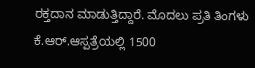ರಕ್ತದಾನ ಮಾಡುತ್ತಿದ್ದಾರೆ‌. ಮೊದಲು ಪ್ರತಿ ತಿಂಗಳು ಕೆ.ಆರ್.ಆಸ್ಪತ್ರೆಯಲ್ಲಿ 1500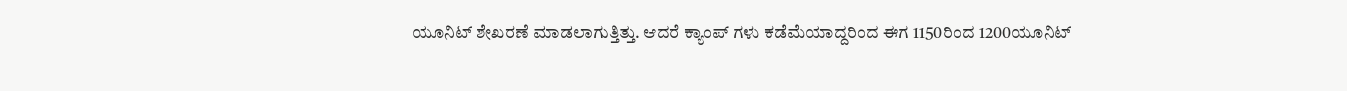ಯೂನಿಟ್ ಶೇಖರಣೆ ಮಾಡಲಾಗುತ್ತಿತ್ತು. ಆದರೆ ಕ್ಯಾಂಪ್ ಗಳು ಕಡೆಮೆಯಾದ್ದರಿಂದ ಈಗ 1150ರಿಂದ 1200ಯೂನಿಟ್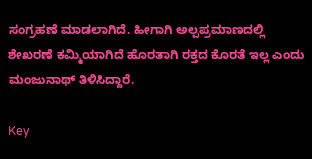ಸಂಗ್ರಹಣೆ ಮಾಡಲಾಗಿದೆ. ಹೀಗಾಗಿ ಅಲ್ಪಪ್ರಮಾಣದಲ್ಲಿ ಶೇಖರಣೆ ಕಮ್ಮಿಯಾಗಿದೆ ಹೊರತಾಗಿ ರಕ್ತದ ಕೊರತೆ ಇಲ್ಲ ಎಂದು ಮಂಜುನಾಥ್ ತಿಳಿಸಿದ್ದಾರೆ.

Key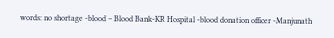words: no shortage -blood – Blood Bank-KR Hospital -blood donation officer -Manjunath